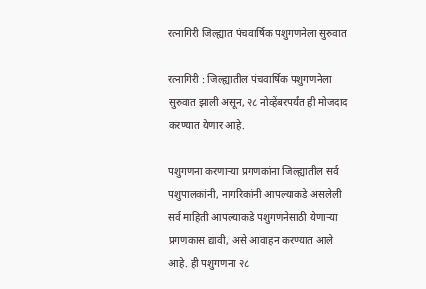रत्नागिरी जिल्ह्यात पंचवार्षिक पशुगणनेला सुरुवात

रत्नागिरी : जिल्ह्यातील पंचवार्षिक पशुगणनेला सुरुवात झाली असून, २८ नोव्हेंबरपर्यंत ही मोजदाद करण्यात येणार आहे.

पशुगणना करणाऱ्या प्रगणकांना जिल्ह्यातील सर्व पशुपालकांनी, नागरिकांनी आपल्याकडे असलेली सर्व माहिती आपल्याकडे पशुगणनेसाठी येणाऱ्या प्रगणकास द्यावी, असे आवाहन करण्यात आले आहे. ही पशुगणना २८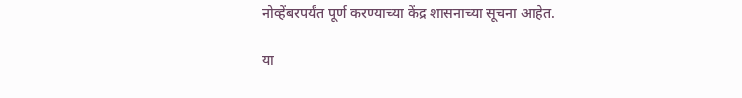नोव्हेंबरपर्यंत पूर्ण करण्याच्या केंद्र शासनाच्या सूचना आहेत.

या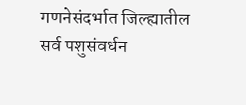गणनेसंदर्भात जिल्ह्यातील सर्व पशुसंवर्धन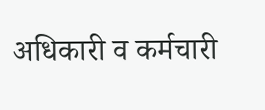अधिकारी व कर्मचारी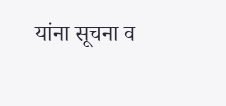यांना सूचना व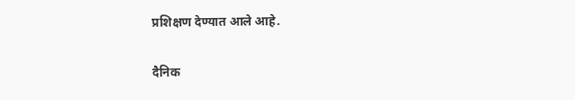प्रशिक्षण देण्यात आले आहे.

दैनिक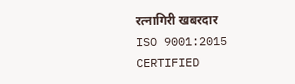रत्नागिरी खबरदार
ISO 9001:2015 CERTIFIED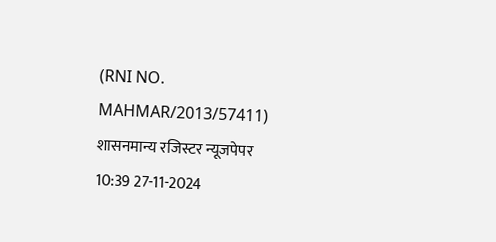(RNI NO. MAHMAR/2013/57411)
शासनमान्य रजिस्टर न्यूजपेपर
10:39 27-11-2024